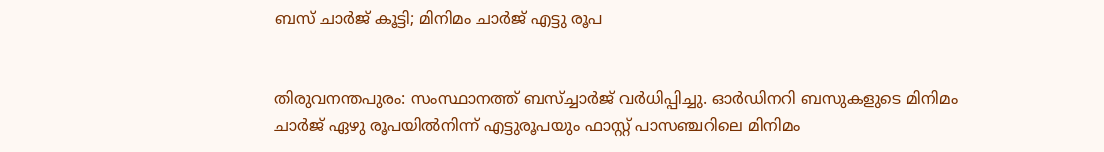ബസ് ചാര്‍ജ് കൂട്ടി; മിനിമം ചാര്‍ജ് എട്ടു രൂപ


തിരുവനന്തപുരം: സംസ്ഥാനത്ത് ബസ്ച്ചാര്‍ജ് വര്‍ധിപ്പിച്ചു. ഓര്‍ഡിനറി ബസുകളുടെ മിനിമം ചാര്‍ജ് ഏഴു രൂപയില്‍നിന്ന് എട്ടുരൂപയും ഫാസ്റ്റ് പാസഞ്ചറിലെ മിനിമം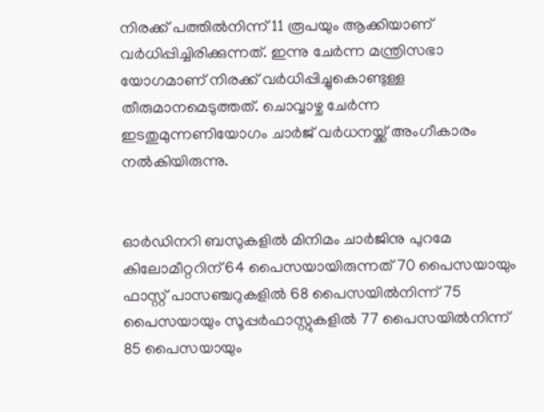നിരക്ക് പത്തില്‍നിന്ന് 11 രൂപയും ആക്കിയാണ് വര്‍ധിപ്പിച്ചിരിക്കുന്നത്. ഇന്നു ചേര്‍ന്ന മന്ത്രിസഭാ യോഗമാണ് നിരക്ക് വര്‍ധിപ്പിച്ചുകൊണ്ടുള്ള തീരുമാനമെടുത്തത്. ചൊവ്വാഴ്ച ചേര്‍ന്ന ഇടതുമുന്നണിയോഗം ചാര്‍ജ് വര്‍ധനയ്ക്ക് അംഗീകാരം നല്‍കിയിരുന്നു.


ഓര്‍ഡിനറി ബസുകളില്‍ മിനിമം ചാര്‍ജിനു പുറമേ കിലോമീറ്ററിന് 64 പൈസയായിരുന്നത് 70 പൈസയായും ഫാസ്റ്റ് പാസഞ്ചറുകളില്‍ 68 പൈസയില്‍നിന്ന് 75 പൈസയായും സൂപ്പര്‍ഫാസ്റ്റുകളില്‍ 77 പൈസയില്‍നിന്ന് 85 പൈസയായും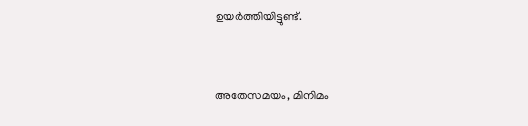ഉയര്‍ത്തിയിട്ടുണ്ട്.


അതേസമയം, മിനിമം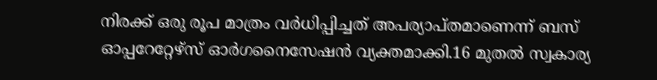നിരക്ക് ഒരു രൂപ മാത്രം വര്‍ധിപ്പിച്ചത് അപര്യാപ്തമാണെന്ന് ബസ് ഓപ്പറേറ്റേഴ്സ് ഓര്‍ഗനൈസേഷന്‍ വ്യക്തമാക്കി.16 മുതല്‍ സ്വകാര്യ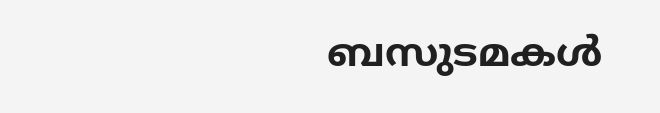ബസുടമകള്‍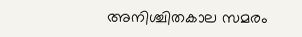അനിശ്ചിതകാല സമരം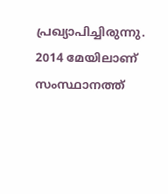പ്രഖ്യാപിച്ചിരുന്നു. 2014 മേയിലാണ് സംസ്ഥാനത്ത്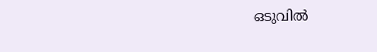ഒടുവില്‍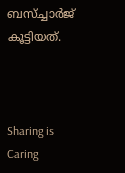ബസ്ച്ചാര്‍ജ് കൂട്ടിയത്.



Sharing is Caring